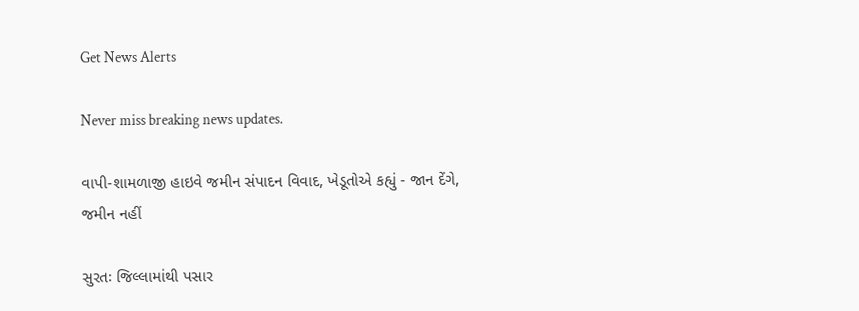Get News Alerts

Never miss breaking news updates.

વાપી-શામળાજી હાઇવે જમીન સંપાદન વિવાદ, ખેડૂતોએ કહ્યું - જાન દેંગે, જમીન નહીં

સુરતઃ જિલ્લામાંથી પસાર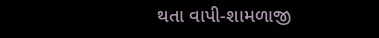થતા વાપી-શામળાજી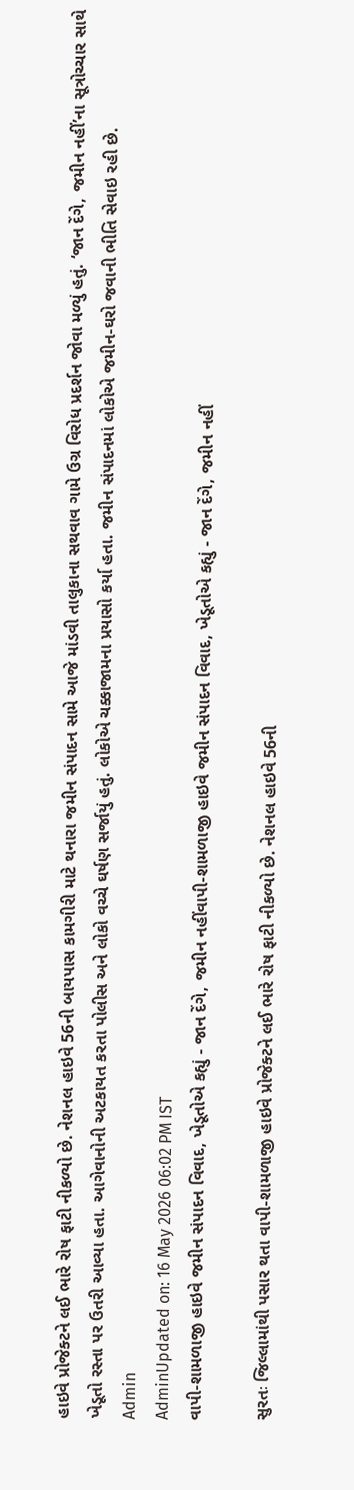હાઇવે પ્રોજેક્ટને લઈ ભારે રોષ ફાટી નીકળ્યો છે. નેશનલ હાઇવે 56ની બાયપાસ કામગીરી માટે થનારા જમીન સંપાદન સામે આજે માંડવી તાલુકાના સથવાવ ગામે ઉગ્ર વિરોધ પ્રદર્શન જોવા મળ્યું હતું. ‘જાન દેંગે, જમીન નહીં’ના સૂત્રોચ્ચાર સાથે ખેડૂતો રસ્તા પર ઉતરી આવ્યા હતા. આગેવાનોની અટકાયત કરતા પોલીસ અને લોકો વચ્ચે ઘર્ષણ સર્જાયું હતું. લોકોએ ચક્કાજામના પ્રયાસો કર્યા હતા. જમીન સંપાદનમાં લોકોએ જમીન-ઘરો જવાની ભીતિ સેવાઇ રહી છે.
Admin
AdminUpdated on: 16 May 2026 06:02 PM IST
વાપી-શામળાજી હાઇવે જમીન સંપાદન વિવાદ, ખેડૂતોએ કહ્યું - જાન દેંગે, જમીન નહીંવાપી-શામળાજી હાઇવે જમીન સંપાદન વિવાદ, ખેડૂતોએ કહ્યું - જાન દેંગે, જમીન નહીં

સુરતઃ જિલ્લામાંથી પસાર થતા વાપી-શામળાજી હાઇવે પ્રોજેક્ટને લઈ ભારે રોષ ફાટી નીકળ્યો છે. નેશનલ હાઇવે 56ની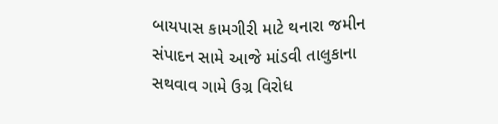બાયપાસ કામગીરી માટે થનારા જમીન સંપાદન સામે આજે માંડવી તાલુકાના સથવાવ ગામે ઉગ્ર વિરોધ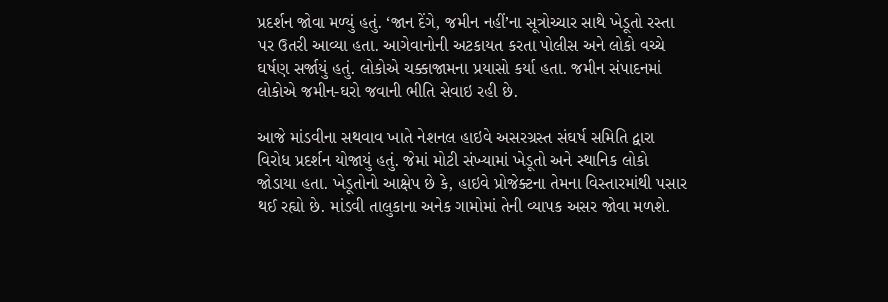પ્રદર્શન જોવા મળ્યું હતું. ‘જાન દેંગે, જમીન નહીં’ના સૂત્રોચ્ચાર સાથે ખેડૂતો રસ્તા પર ઉતરી આવ્યા હતા. આગેવાનોની અટકાયત કરતા પોલીસ અને લોકો વચ્ચે ઘર્ષણ સર્જાયું હતું. લોકોએ ચક્કાજામના પ્રયાસો કર્યા હતા. જમીન સંપાદનમાં લોકોએ જમીન-ઘરો જવાની ભીતિ સેવાઇ રહી છે.

આજે માંડવીના સથવાવ ખાતે નેશનલ હાઇવે અસરગ્રસ્ત સંઘર્ષ સમિતિ દ્વારા વિરોધ પ્રદર્શન યોજાયું હતું. જેમાં મોટી સંખ્યામાં ખેડૂતો અને સ્થાનિક લોકો જોડાયા હતા. ખેડૂતોનો આક્ષેપ છે કે, હાઇવે પ્રોજેક્ટના તેમના વિસ્તારમાંથી પસાર થઈ રહ્યો છે. માંડવી તાલુકાના અનેક ગામોમાં તેની વ્યાપક અસર જોવા મળશે.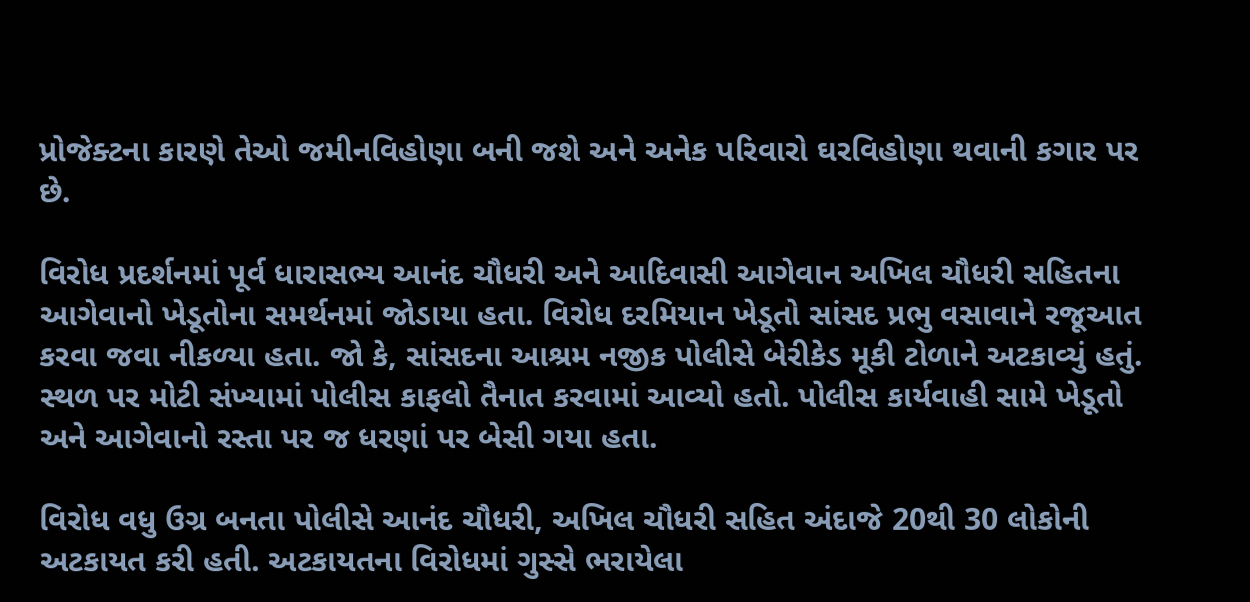પ્રોજેક્ટના કારણે તેઓ જમીનવિહોણા બની જશે અને અનેક પરિવારો ઘરવિહોણા થવાની કગાર પર છે.

વિરોધ પ્રદર્શનમાં પૂર્વ ધારાસભ્ય આનંદ ચૌધરી અને આદિવાસી આગેવાન અખિલ ચૌધરી સહિતના આગેવાનો ખેડૂતોના સમર્થનમાં જોડાયા હતા. વિરોધ દરમિયાન ખેડૂતો સાંસદ પ્રભુ વસાવાને રજૂઆત કરવા જવા નીકળ્યા હતા. જો કે, સાંસદના આશ્રમ નજીક પોલીસે બેરીકેડ મૂકી ટોળાને અટકાવ્યું હતું. સ્થળ પર મોટી સંખ્યામાં પોલીસ કાફલો તૈનાત કરવામાં આવ્યો હતો. પોલીસ કાર્યવાહી સામે ખેડૂતો અને આગેવાનો રસ્તા પર જ ધરણાં પર બેસી ગયા હતા.

વિરોધ વધુ ઉગ્ર બનતા પોલીસે આનંદ ચૌધરી, અખિલ ચૌધરી સહિત અંદાજે 20થી 30 લોકોની અટકાયત કરી હતી. અટકાયતના વિરોધમાં ગુસ્સે ભરાયેલા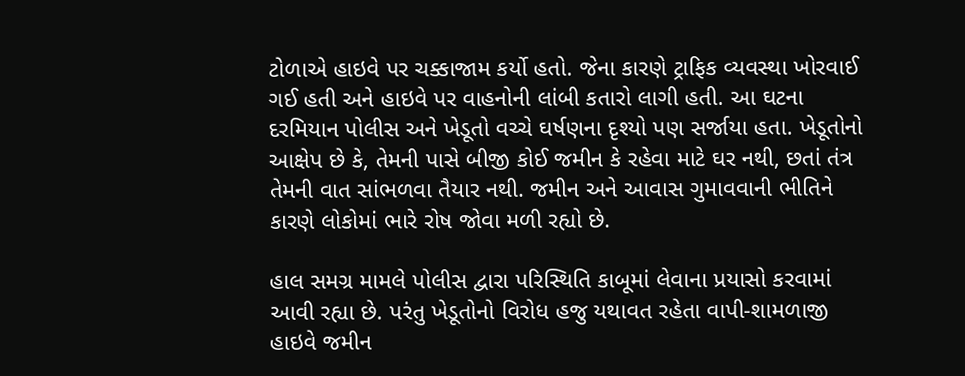ટોળાએ હાઇવે પર ચક્કાજામ કર્યો હતો. જેના કારણે ટ્રાફિક વ્યવસ્થા ખોરવાઈ ગઈ હતી અને હાઇવે પર વાહનોની લાંબી કતારો લાગી હતી. આ ઘટના દરમિયાન પોલીસ અને ખેડૂતો વચ્ચે ઘર્ષણના દૃશ્યો પણ સર્જાયા હતા. ખેડૂતોનો આક્ષેપ છે કે, તેમની પાસે બીજી કોઈ જમીન કે રહેવા માટે ઘર નથી, છતાં તંત્ર તેમની વાત સાંભળવા તૈયાર નથી. જમીન અને આવાસ ગુમાવવાની ભીતિને કારણે લોકોમાં ભારે રોષ જોવા મળી રહ્યો છે.

હાલ સમગ્ર મામલે પોલીસ દ્વારા પરિસ્થિતિ કાબૂમાં લેવાના પ્રયાસો કરવામાં આવી રહ્યા છે. પરંતુ ખેડૂતોનો વિરોધ હજુ યથાવત રહેતા વાપી-શામળાજી હાઇવે જમીન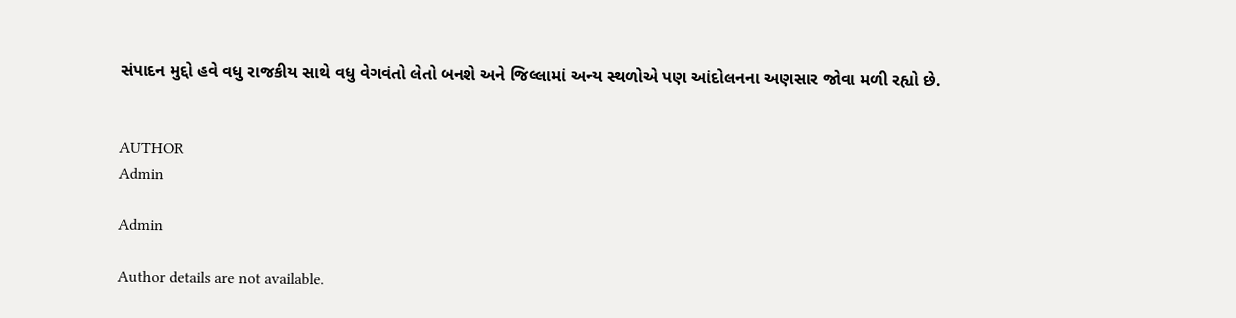સંપાદન મુદ્દો હવે વધુ રાજકીય સાથે વધુ વેગવંતો લેતો બનશે અને જિલ્લામાં અન્ય સ્થળોએ પણ આંદોલનના અણસાર જોવા મળી રહ્યો છે.


AUTHOR
Admin

Admin

Author details are not available.